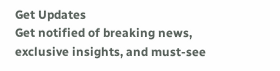Get Updates
Get notified of breaking news, exclusive insights, and must-see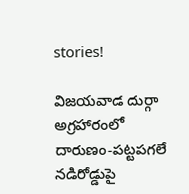stories!

విజయవాడ దుర్గా అగ్రహారంలో దారుణం-పట్టపగలే నడిరోడ్డుపై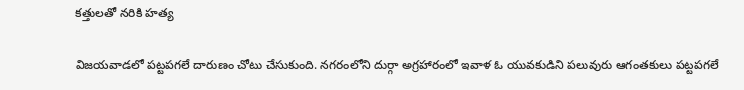కత్తులతో నరికి హత్య

విజయవాడలో పట్టపగలే దారుణం చోటు చేసుకుంది. నగరంలోని దుర్గా అగ్రహారంలో ఇవాళ ఓ యువకుడిని పలువురు ఆగంతకులు పట్టపగలే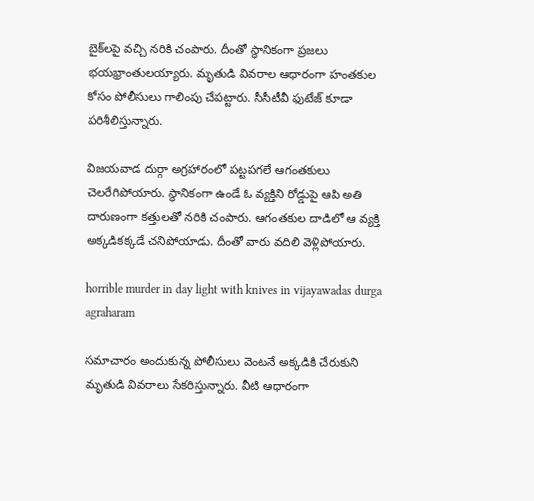బైక్‌లపై వచ్చి నరికి చంపారు. దీంతో స్ధానికంగా ప్రజలు భయభ్రాంతులయ్యారు. మృతుడి వివరాల ఆధారంగా హంతకుల కోసం పోలీసులు గాలింపు చేపట్టారు. సీసీటీవీ ఫుటేజ్‌ కూడా పరిశీలిస్తున్నారు.

విజయవాడ దుర్గా అగ్రహారంలో పట్టపగలే ఆగంతకులు చెలరేగిపోయారు. స్ధానికంగా ఉండే ఓ వ్యక్తిని రోడ్డుపై ఆపి అతి దారుణంగా కత్తులతో నరికి చంపారు. ఆగంతకుల దాడిలో ఆ వ్యక్తి అక్కడికక్కడే చనిపోయాడు. దీంతో వారు వదిలి వెళ్లిపోయారు.

horrible murder in day light with knives in vijayawadas durga agraharam

సమాచారం అందుకున్న పోలీసులు వెంటనే అక్కడికి చేరుకుని మృతుడి వివరాలు సేకరిస్తున్నారు. వీటి ఆధారంగా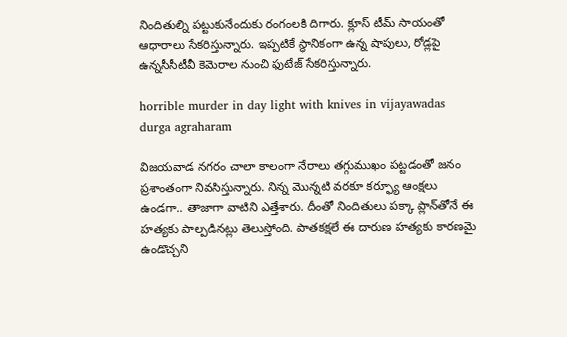నిందితుల్ని పట్టుకునేందుకు రంగంలకి దిగారు. క్లూస్ టీమ్‌ సాయంతో ఆధారాలు సేకరిస్తున్నారు. ఇప్పటికే స్ధానికంగా ఉన్న షాపులు, రోడ్లపై ఉన్నసీసీటీవీ కెమెరాల నుంచి ఫుటేజ్‌ సేకరిస్తున్నారు.

horrible murder in day light with knives in vijayawadas durga agraharam

విజయవాడ నగరం చాలా కాలంగా నేరాలు తగ్గుముఖం పట్టడంతో జనం ప్రశాంతంగా నివసిస్తున్నారు. నిన్న మొన్నటి వరకూ కర్ఫ్యూ ఆంక్షలు ఉండగా.. తాజాగా వాటిని ఎత్తేశారు. దీంతో నిందితులు పక్కా ప్లాన్‌తోనే ఈ హత్యకు పాల్పడినట్లు తెలుస్తోంది. పాతకక్షలే ఈ దారుణ హత్యకు కారణమై ఉండొచ్చని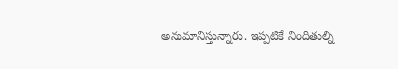అనుమానిస్తున్నారు. ఇప్పటికే నిందితుల్ని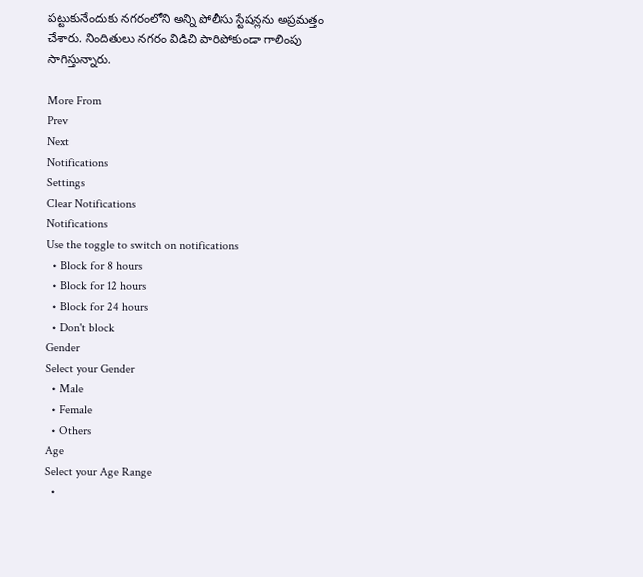పట్టుకునేందుకు నగరంలోని అన్ని పోలీసు స్టేషన్లను అప్రమత్తం చేశారు. నిందితులు నగరం విడిచి పారిపోకుండా గాలింపు సాగిస్తున్నారు.

More From
Prev
Next
Notifications
Settings
Clear Notifications
Notifications
Use the toggle to switch on notifications
  • Block for 8 hours
  • Block for 12 hours
  • Block for 24 hours
  • Don't block
Gender
Select your Gender
  • Male
  • Female
  • Others
Age
Select your Age Range
  •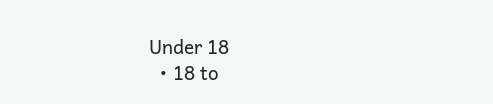Under 18
  • 18 to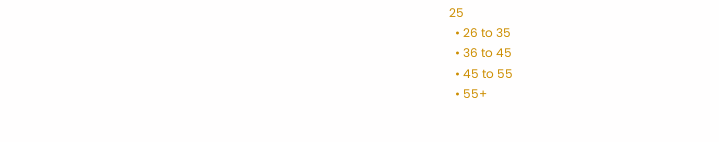25
  • 26 to 35
  • 36 to 45
  • 45 to 55
  • 55+